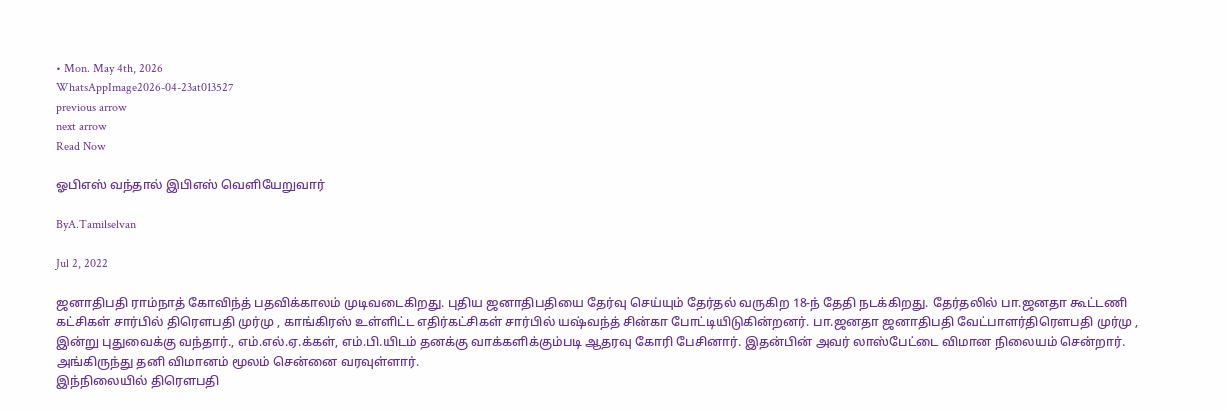• Mon. May 4th, 2026
WhatsAppImage2026-04-23at013527
previous arrow
next arrow
Read Now

ஓபிஎஸ் வந்தால் இபிஎஸ் வெளியேறுவார்

ByA.Tamilselvan

Jul 2, 2022

ஜனாதிபதி ராம்நாத் கோவிந்த் பதவிக்காலம் முடிவடைகிறது. புதிய ஜனாதிபதியை தேர்வு செய்யும் தேர்தல் வருகிற 18-ந் தேதி நடக்கிறது. தேர்தலில் பா.ஜனதா கூட்டணி கட்சிகள் சார்பில் திரெளபதி முர்மு , காங்கிரஸ் உள்ளிட்ட எதிர்கட்சிகள் சார்பில் யஷ்வந்த் சின்கா போட்டியிடுகின்றனர். பா.ஜனதா ஜனாதிபதி வேட்பாளர்திரெளபதி முர்மு , இன்று புதுவைக்கு வந்தார்., எம்.எல்.ஏ.க்கள், எம்.பி.யிடம் தனக்கு வாக்களிக்கும்படி ஆதரவு கோரி பேசினார். இதன்பின் அவர் லாஸ்பேட்டை விமான நிலையம் சென்றார். அங்கிருந்து தனி விமானம் மூலம் சென்னை வரவுள்ளார்.
இந்நிலையில் திரெளபதி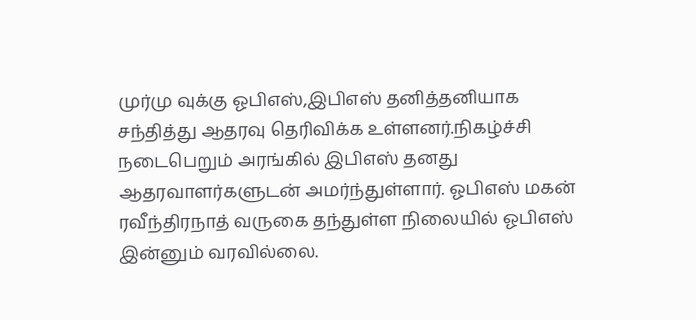முர்மு வுக்கு ஓபிஎஸ்,இபிஎஸ் தனித்தனியாக சந்தித்து ஆதரவு தெரிவிக்க உள்ளனர்.நிகழ்ச்சி நடைபெறும் அரங்கில் இபிஎஸ் தனது ஆதரவாளர்களுடன் அமர்ந்துள்ளார். ஓபிஎஸ் மகன் ரவீந்திரநாத் வருகை தந்துள்ள நிலையில் ஓபிஎஸ் இன்னும் வரவில்லை.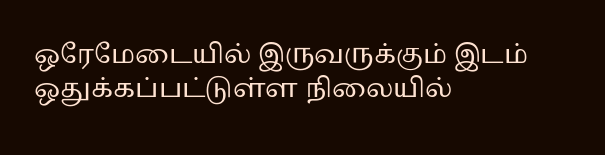ஒரேமேடையில் இருவருக்கும் இடம் ஒதுக்கப்பட்டுள்ள நிலையில்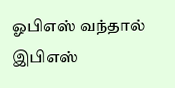ஓபிஎஸ் வந்தால் இபிஎஸ்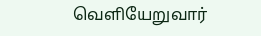வெளியேறுவார்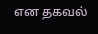என தகவல்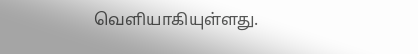வெளியாகியுள்ளது.